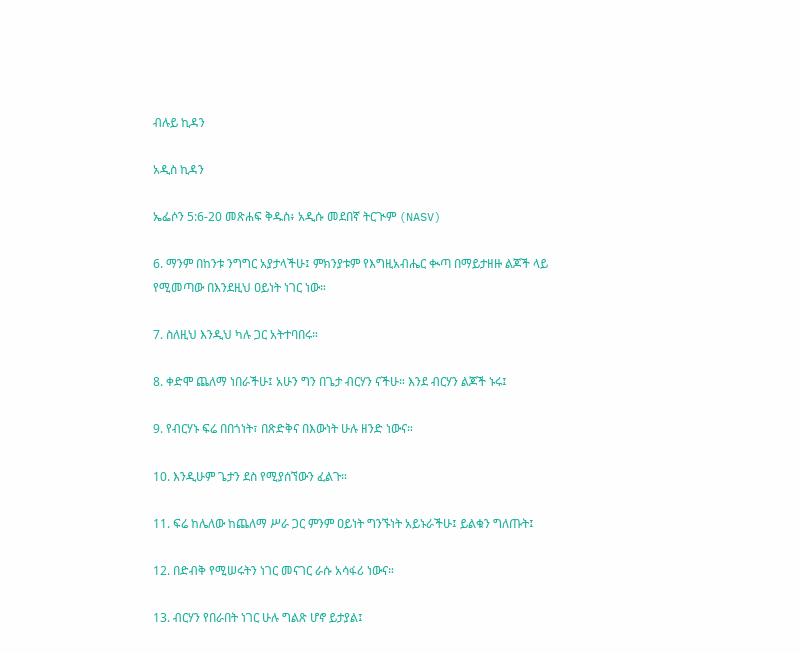ብሉይ ኪዳን

አዲስ ኪዳን

ኤፌሶን 5:6-20 መጽሐፍ ቅዱስ፥ አዲሱ መደበኛ ትርጒም (NASV)

6. ማንም በከንቱ ንግግር አያታላችሁ፤ ምክንያቱም የእግዚአብሔር ቊጣ በማይታዘዙ ልጆች ላይ የሚመጣው በእንደዚህ ዐይነት ነገር ነው።

7. ስለዚህ እንዲህ ካሉ ጋር አትተባበሩ።

8. ቀድሞ ጨለማ ነበራችሁ፤ አሁን ግን በጌታ ብርሃን ናችሁ። እንደ ብርሃን ልጆች ኑሩ፤

9. የብርሃኑ ፍሬ በበጎነት፣ በጽድቅና በእውነት ሁሉ ዘንድ ነውና።

10. እንዲሁም ጌታን ደስ የሚያሰኘውን ፈልጉ።

11. ፍሬ ከሌለው ከጨለማ ሥራ ጋር ምንም ዐይነት ግንኙነት አይኑራችሁ፤ ይልቁን ግለጡት፤

12. በድብቅ የሚሠሩትን ነገር መናገር ራሱ አሳፋሪ ነውና።

13. ብርሃን የበራበት ነገር ሁሉ ግልጽ ሆኖ ይታያል፤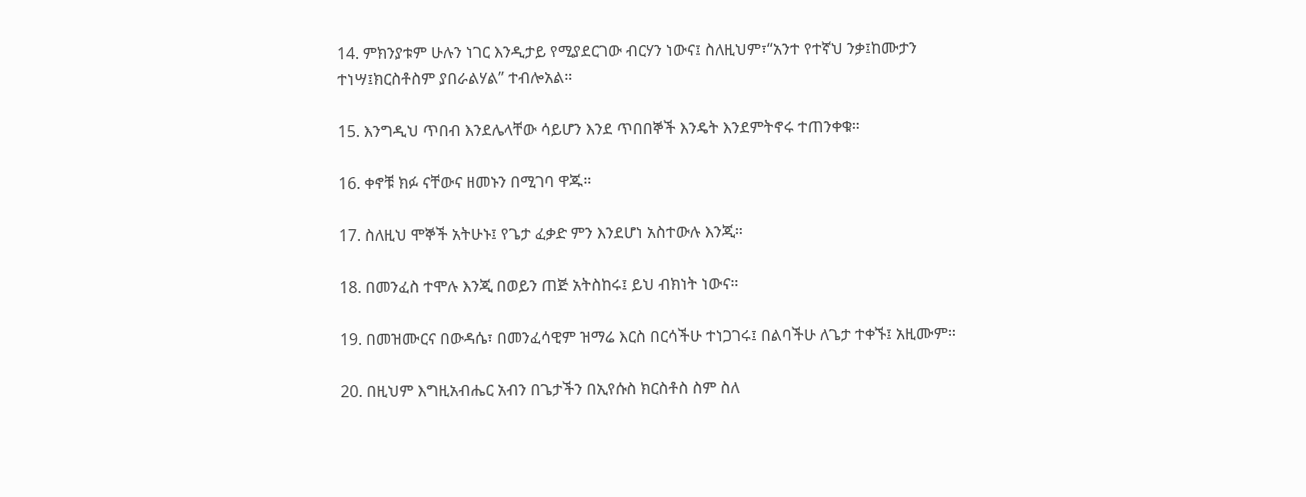14. ምክንያቱም ሁሉን ነገር እንዲታይ የሚያደርገው ብርሃን ነውና፤ ስለዚህም፣“አንተ የተኛህ ንቃ፤ከሙታን ተነሣ፤ክርስቶስም ያበራልሃል” ተብሎአል።

15. እንግዲህ ጥበብ እንደሌላቸው ሳይሆን እንደ ጥበበኞች እንዴት እንደምትኖሩ ተጠንቀቁ።

16. ቀኖቹ ክፉ ናቸውና ዘመኑን በሚገባ ዋጁ።

17. ስለዚህ ሞኞች አትሁኑ፤ የጌታ ፈቃድ ምን እንደሆነ አስተውሉ እንጂ።

18. በመንፈስ ተሞሉ እንጂ በወይን ጠጅ አትስከሩ፤ ይህ ብክነት ነውና።

19. በመዝሙርና በውዳሴ፣ በመንፈሳዊም ዝማሬ እርስ በርሳችሁ ተነጋገሩ፤ በልባችሁ ለጌታ ተቀኙ፤ አዚሙም።

20. በዚህም እግዚአብሔር አብን በጌታችን በኢየሱስ ክርስቶስ ስም ስለ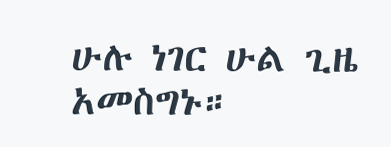ሁሉ ነገር ሁል ጊዜ አመስግኑ።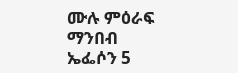ሙሉ ምዕራፍ ማንበብ ኤፌሶን 5